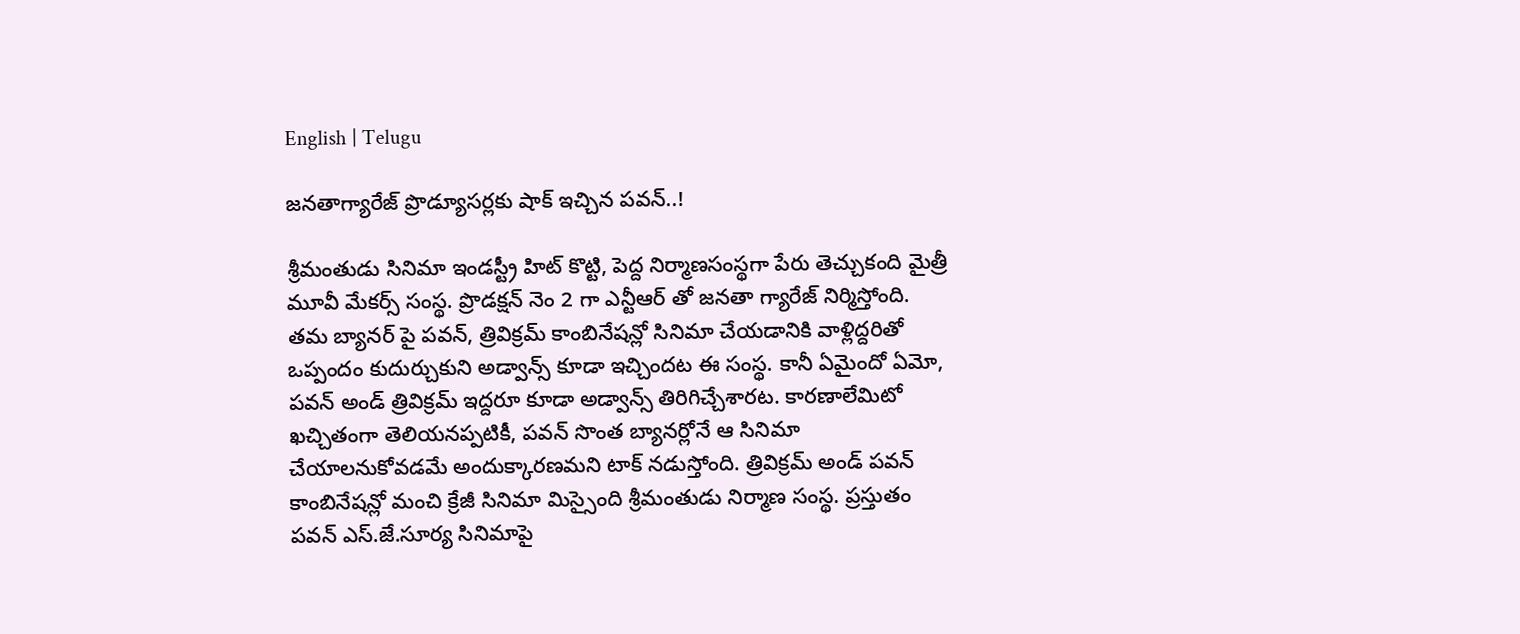English | Telugu

జనతాగ్యారేజ్ ప్రొడ్యూసర్లకు షాక్ ఇచ్చిన పవన్..!

శ్రీమంతుడు సినిమా ఇండస్ట్రీ హిట్ కొట్టి, పెద్ద నిర్మాణసంస్థగా పేరు తెచ్చుకంది మైత్రీ మూవీ మేకర్స్ సంస్థ. ప్రొడక్షన్ నెం 2 గా ఎన్టీఆర్ తో జనతా గ్యారేజ్ నిర్మిస్తోంది. తమ బ్యానర్ పై పవన్, త్రివిక్రమ్ కాంబినేషన్లో సినిమా చేయడానికి వాళ్లిద్దరితో ఒప్పందం కుదుర్చుకుని అడ్వాన్స్ కూడా ఇచ్చిందట ఈ సంస్థ. కానీ ఏమైందో ఏమో, పవన్ అండ్ త్రివిక్రమ్ ఇద్దరూ కూడా అడ్వాన్స్ తిరిగిచ్చేశారట. కారణాలేమిటో ఖచ్చితంగా తెలియనప్పటికీ, పవన్ సొంత బ్యానర్లోనే ఆ సినిమా చేయాలనుకోవడమే అందుక్కారణమని టాక్ నడుస్తోంది. త్రివిక్రమ్ అండ్ పవన్ కాంబినేషన్లో మంచి క్రేజీ సినిమా మిస్సైంది శ్రీమంతుడు నిర్మాణ సంస్థ. ప్రస్తుతం పవన్ ఎస్.జే.సూర్య సినిమాపై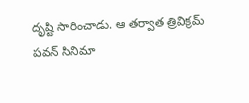దృష్టి సారించాడు. ఆ తర్వాత త్రివిక్రమ్ పవన్ సినిమా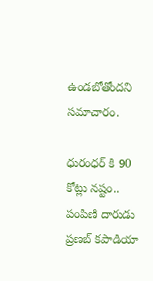ఉండబోతోందని సమాచారం.

ధురంధర్ కి 90 కోట్లు నష్టం.. పంపిణి దారుడు ప్రణబ్ కపాడియా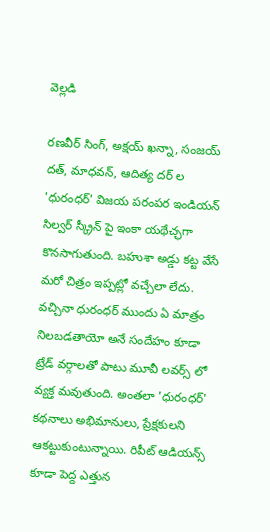వెల్లడి

రణవీర్ సింగ్, అక్షయ్ ఖన్నా, సంజయ్ దత్, మాధవన్, ఆదిత్య దర్ ల 'ధురంధర్' విజయ పరంపర ఇండియన్ సిల్వర్ స్క్రీన్ పై ఇంకా యథేచ్ఛగా కొనసాగుతుంది. బహుశా అడ్డు కట్ట వేసే మరో చిత్రం ఇప్పట్లో వచ్చేలా లేదు. వచ్చినా ధురంధర్ ముందు ఏ మాత్రం నిలబడతాయో అనే సందేహం కూడా ట్రేడ్ వర్గాలతో పాటు మూవీ లవర్స్ లో వ్యక్త మవుతుంది. అంతలా 'ధురంధర్' కథనాలు అభిమానులు, ప్రేక్షకులని ఆకట్టుకుంటున్నాయి. రిపీట్ ఆడియన్స్ కూడా పెద్ద ఎత్తున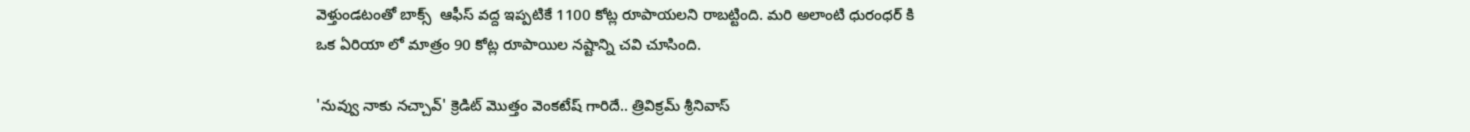వెళ్తుండటంతో బాక్స్  ఆఫీస్ వద్ద ఇప్పటికే 1100 కోట్ల రూపాయలని రాబట్టింది. మరి అలాంటి ధురంధర్ కి ఒక ఏరియా లో మాత్రం 90 కోట్ల రూపాయిల నష్టాన్ని చవి చూసింది.

'నువ్వు నాకు నచ్చావ్' క్రెడిట్ మొత్తం వెంకటేష్ గారిదే.. త్రివిక్రమ్ శ్రీనివాస్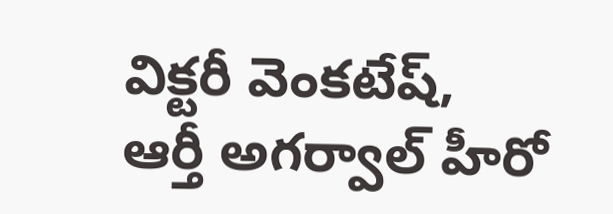విక్టరీ వెంకటేష్, ఆర్తీ అగర్వాల్ హీరో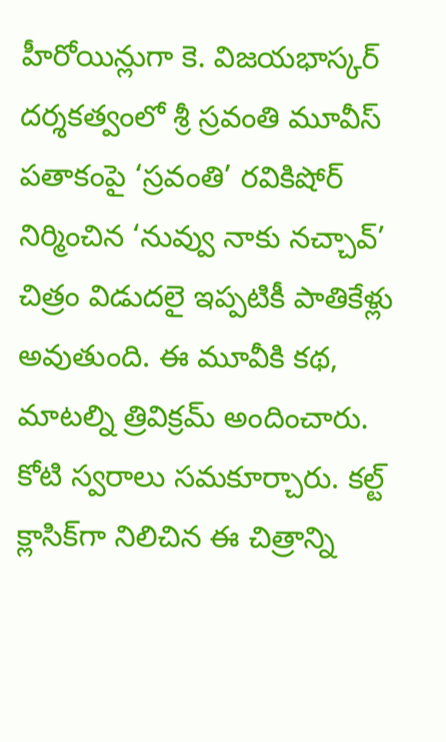హీరోయిన్లుగా కె. విజయభాస్కర్ దర్శకత్వంలో శ్రీ స్రవంతి మూవీస్ పతాకంపై ‘స్రవంతి’ రవికిషోర్ నిర్మించిన ‘నువ్వు నాకు నచ్చావ్’ చిత్రం విడుదలై ఇప్పటికీ పాతికేళ్లు అవుతుంది. ఈ మూవీకి కథ, మాటల్ని త్రివిక్రమ్ అందించారు. కోటి స్వరాలు సమకూర్చారు. కల్ట్ క్లాసిక్‌గా నిలిచిన ఈ చిత్రాన్ని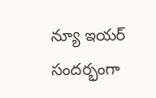న్యూ ఇయర్ సందర్భంగా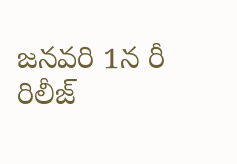జనవరి 1న రీ రిలీజ్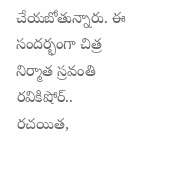చేయబోతున్నారు. ఈ సందర్భంగా చిత్ర నిర్మాత స్రవంతి రవికిషోర్.. రచయిత,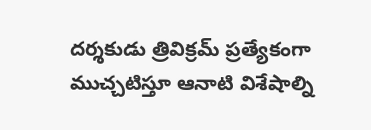దర్శకుడు త్రివిక్రమ్ ప్రత్యేకంగా ముచ్చటిస్తూ ఆనాటి విశేషాల్ని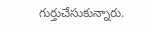గుర్తుచేసుకున్నారు.